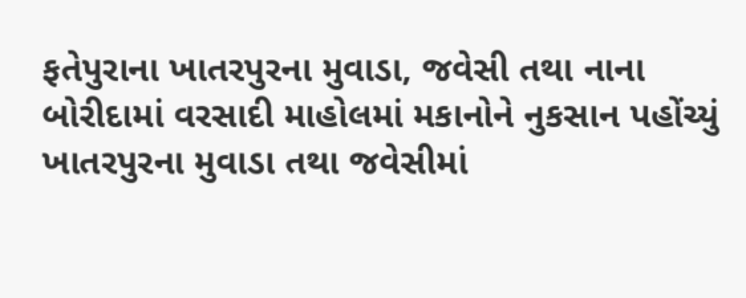ફતેપુરાના ખાતરપુરના મુવાડા, જવેસી તથા નાના બોરીદામાં વરસાદી માહોલમાં મકાનોને નુકસાન પહોંચ્યું  ખાતરપુરના મુવાડા તથા જવેસીમાં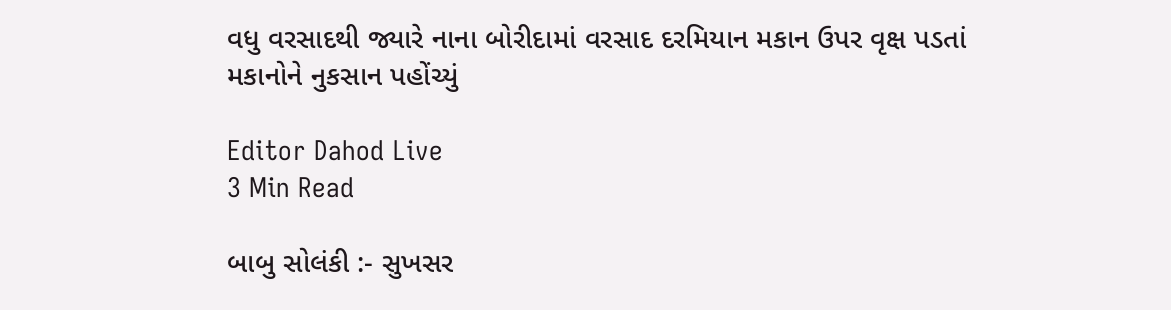વધુ વરસાદથી જ્યારે નાના બોરીદામાં વરસાદ દરમિયાન મકાન ઉપર વૃક્ષ પડતાં મકાનોને નુકસાન પહોંચ્યું

Editor Dahod Live
3 Min Read

બાબુ સોલંકી :- સુખસર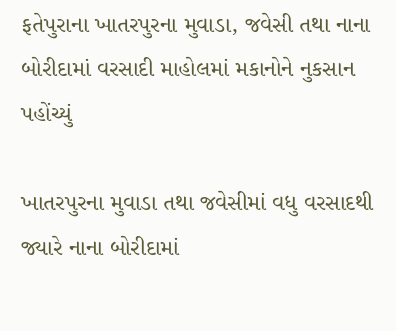ફતેપુરાના ખાતરપુરના મુવાડા, જવેસી તથા નાના બોરીદામાં વરસાદી માહોલમાં મકાનોને નુકસાન પહોંચ્યું

ખાતરપુરના મુવાડા તથા જવેસીમાં વધુ વરસાદથી જ્યારે નાના બોરીદામાં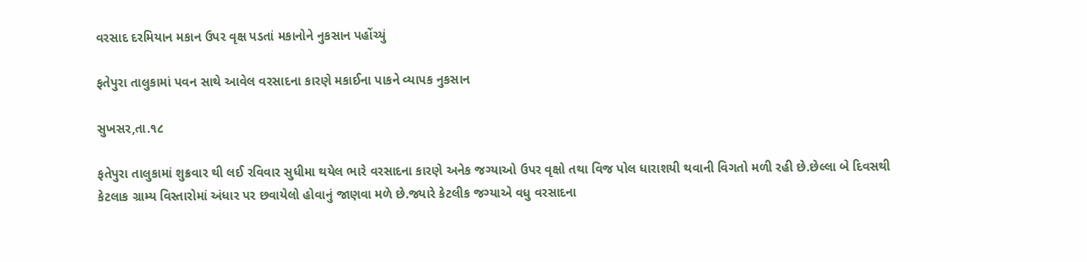વરસાદ દરમિયાન મકાન ઉપર વૃક્ષ પડતાં મકાનોને નુકસાન પહોંચ્યું

ફતેપુરા તાલુકામાં પવન સાથે આવેલ વરસાદના કારણે મકાઈના પાકને વ્યાપક નુકસાન

સુખસર,તા.૧૮

ફતેપુરા તાલુકામાં શુક્રવાર થી લઈ રવિવાર સુધીમા થયેલ ભારે વરસાદના કારણે અનેક જગ્યાઓ ઉપર વૃક્ષો તથા વિજ પોલ ધારાશયી થવાની વિગતો મળી રહી છે.છેલ્લા બે દિવસથી કેટલાક ગ્રામ્ય વિસ્તારોમાં અંધાર પર છવાયેલો હોવાનું જાણવા મળે છે.જ્યારે કેટલીક જગ્યાએ વધુ વરસાદના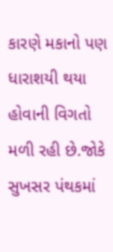કારણે મકાનો પણ ધારાશયી થયા હોવાની વિગતો મળી રહી છે.જોકે સુખસર પંથકમાં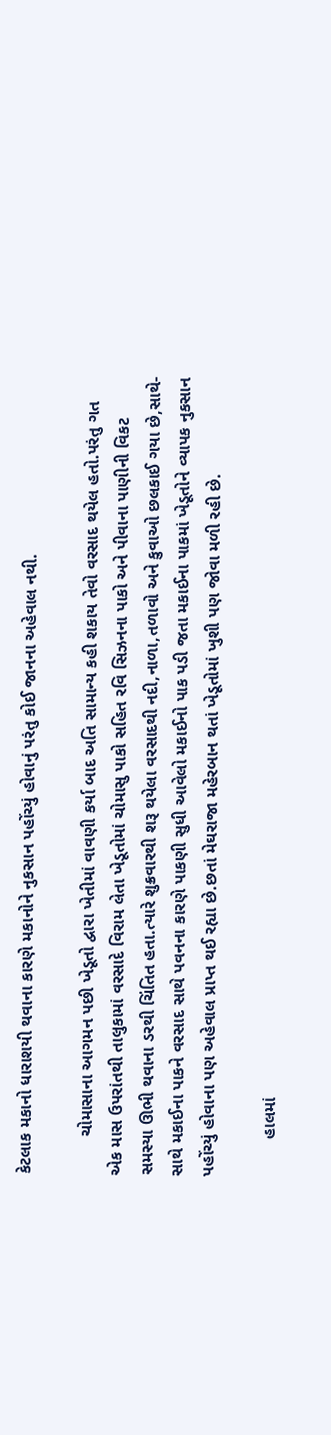કેટલાક મકાનો ધારાશયી થવાના કારણે મકાનોને નુકસાન પહોંચ્યું હોવાનું પરંતુ કોઈ જાનના અહેવાલ નથી.

        ચોમાસાના આગમન પછી ખેડૂતો દ્વારા ખેતીમાં વાવણી કર્યા બાદ અતિ સામાન્ય કહી શકાય તેવો વરસાદ થયેલ હતો.પરંતુ ગત એક માસ ઉપરાંતથી તાલુકામાં વરસાદે વિરામ લેતા ખેડૂતોમાં ચોમાસુ પાકો સહિત રવિ સિઝનના પાકો અને પીવાના પાણીની વિકટ સમસ્યા ઊભી થવાના ડરથી ચિંતિત હતા.ત્યારે શુક્રવારથી શરૂ થયેલા વરસાદથી નદી,નાળા,તળાવો અને કુવાઓ છલકાઈ ગયા છે,સાથે- સાથે મકાઈના પાકને વરસાદ સાથે પવનના કારણે પાકણી સુધી આવેલો મકાઈનો પાક પડી જતા મકાઈના પાકમાં ખેડૂતોને વ્યાપક નુકસાન પહોંચ્યું હોવાના પણ અહેવાલ પ્રાપ્ત થઈ રહ્યા છે.છતાં મેઘરાજા મહેરબાન થતાં ખેડૂતોમાં ખુશી પણ જોવા મળી રહી છે.

        હાલમાં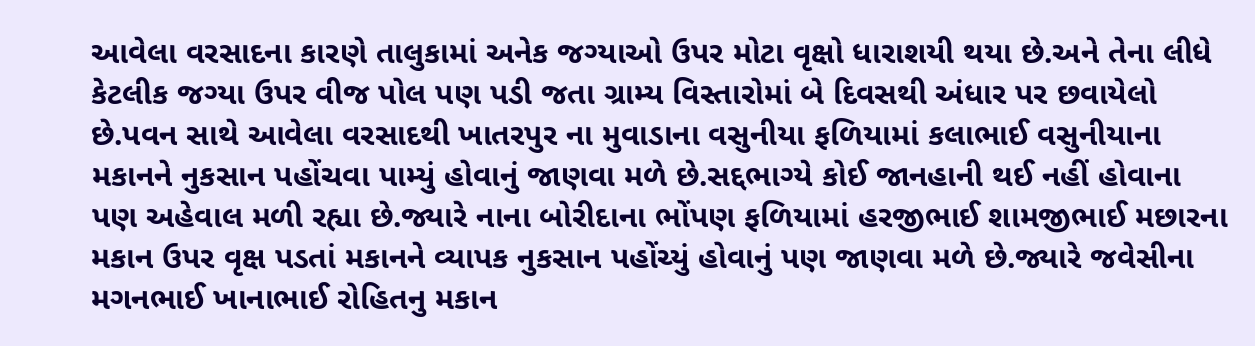આવેલા વરસાદના કારણે તાલુકામાં અનેક જગ્યાઓ ઉપર મોટા વૃક્ષો ધારાશયી થયા છે.અને તેના લીધે કેટલીક જગ્યા ઉપર વીજ પોલ પણ પડી જતા ગ્રામ્ય વિસ્તારોમાં બે દિવસથી અંધાર પર છવાયેલો છે.પવન સાથે આવેલા વરસાદથી ખાતરપુર ના મુવાડાના વસુનીયા ફળિયામાં કલાભાઈ વસુનીયાના મકાનને નુકસાન પહોંચવા પામ્યું હોવાનું જાણવા મળે છે.સદ્દભાગ્યે કોઈ જાનહાની થઈ નહીં હોવાના પણ અહેવાલ મળી રહ્યા છે.જ્યારે નાના બોરીદાના ભોંપણ ફળિયામાં હરજીભાઈ શામજીભાઈ મછારના મકાન ઉપર વૃક્ષ પડતાં મકાનને વ્યાપક નુકસાન પહોંચ્યું હોવાનું પણ જાણવા મળે છે.જ્યારે જવેસીના મગનભાઈ ખાનાભાઈ રોહિતનુ મકાન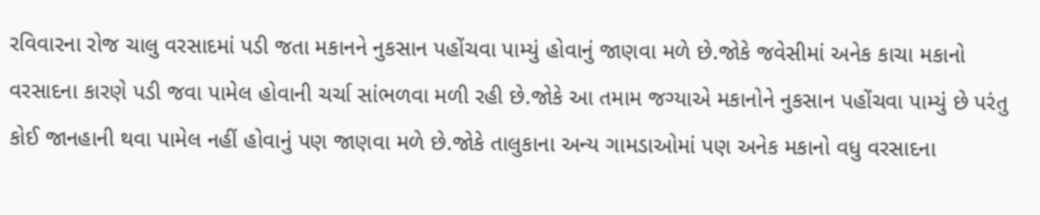રવિવારના રોજ ચાલુ વરસાદમાં પડી જતા મકાનને નુકસાન પહોંચવા પામ્યું હોવાનું જાણવા મળે છે.જોકે જવેસીમાં અનેક કાચા મકાનો વરસાદના કારણે પડી જવા પામેલ હોવાની ચર્ચા સાંભળવા મળી રહી છે.જોકે આ તમામ જગ્યાએ મકાનોને નુકસાન પહોંચવા પામ્યું છે પરંતુ કોઈ જાનહાની થવા પામેલ નહીં હોવાનું પણ જાણવા મળે છે.જોકે તાલુકાના અન્ય ગામડાઓમાં પણ અનેક મકાનો વધુ વરસાદના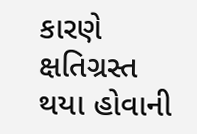કારણે ક્ષતિગ્રસ્ત થયા હોવાની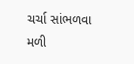ચર્ચા સાંભળવા મળી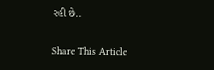રહી છે..

Share This Article